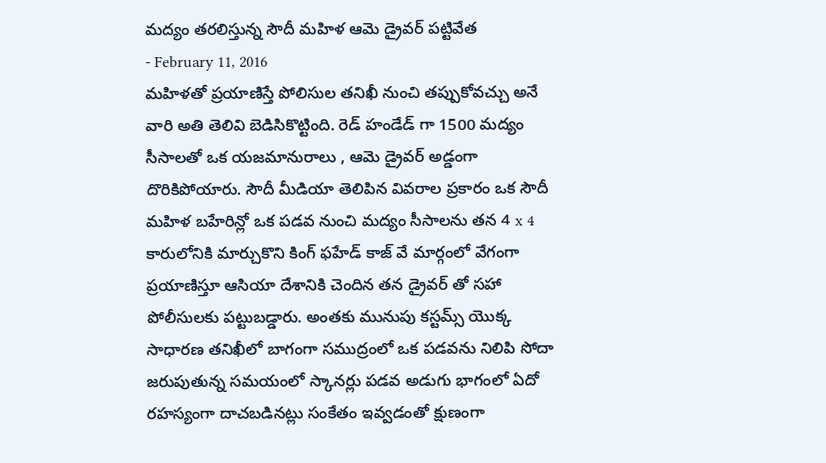మద్యం తరలిస్తున్న సౌదీ మహిళ ఆమె డ్రైవర్ పట్టివేత
- February 11, 2016
మహిళతో ప్రయాణిస్తే పోలిసుల తనిఖీ నుంచి తప్పుకోవచ్చు అనే వారి అతి తెలివి బెడిసికొట్టింది. రెడ్ హండేడ్ గా 1500 మద్యం సీసాలతో ఒక యజమానురాలు , ఆమె డ్రైవర్ అడ్డంగా దొరికిపోయారు. సౌదీ మీడియా తెలిపిన వివరాల ప్రకారం ఒక సౌదీ మహిళ బహేరిన్లో ఒక పడవ నుంచి మద్యం సీసాలను తన 4 x 4 కారులోనికి మార్చుకొని కింగ్ ఫహేడ్ కాజ్ వే మార్గంలో వేగంగా ప్రయాణిస్తూ ఆసియా దేశానికి చెందిన తన డ్రైవర్ తో సహా పోలీసులకు పట్టుబడ్డారు. అంతకు మునుపు కస్టమ్స్ యొక్క సాధారణ తనిఖీలో బాగంగా సముద్రంలో ఒక పడవను నిలిపి సోదా జరుపుతున్న సమయంలో స్కానర్లు పడవ అడుగు భాగంలో ఏదో రహస్యంగా దాచబడినట్లు సంకేతం ఇవ్వడంతో క్షుణంగా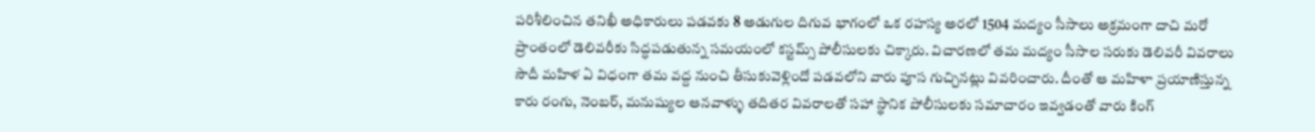పరిశీలించిన తనిఖీ అధికారులు పడవకు 8 అడుగుల దిగువ భాగంలో ఒక రహస్య అరలో 1504 మద్యం సీసాలు అక్రమంగా దాచి మరో ప్రాంతంలో డెలివరీకు సిద్ధపడుతున్న సమయంలో కస్టమ్స్ పోలీసులకు చిక్కారు. విచారణలో తమ మద్యం సీసాల సరుకు డెలివరీ వివరాలు సౌదీ మహిళ ఏ విధంగా తమ వద్ద నుంచి తీసుకువెళ్లిందో పడవలోని వారు పూస గుచ్చినట్లు వివరించారు. దీంతో ఆ మహిళా ప్రయాణిస్తున్న కారు రంగు, నెంబర్, మనుష్యుల ఆనవాళ్ళు తదితర వివరాలతో సహా స్థానిక పోలీసులకు సమాచారం ఇవ్వడంతో వారు కింగ్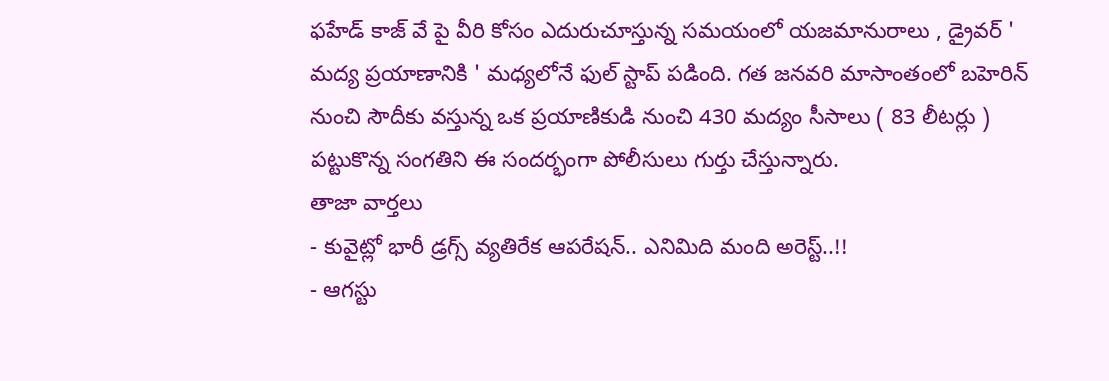ఫహేడ్ కాజ్ వే పై వీరి కోసం ఎదురుచూస్తున్న సమయంలో యజమానురాలు , డ్రైవర్ ' మద్య ప్రయాణానికి ' మధ్యలోనే ఫుల్ స్టాప్ పడింది. గత జనవరి మాసాంతంలో బహెరిన్ నుంచి సౌదీకు వస్తున్న ఒక ప్రయాణికుడి నుంచి 430 మద్యం సీసాలు ( 83 లీటర్లు ) పట్టుకొన్న సంగతిని ఈ సందర్భంగా పోలీసులు గుర్తు చేస్తున్నారు.
తాజా వార్తలు
- కువైట్లో భారీ డ్రగ్స్ వ్యతిరేక ఆపరేషన్.. ఎనిమిది మంది అరెస్ట్..!!
- ఆగస్టు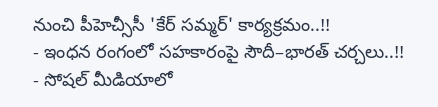నుంచి పీహెచ్సీసీ 'కేర్ సమ్మర్' కార్యక్రమం..!!
- ఇంధన రంగంలో సహకారంపై సౌదీ–భారత్ చర్చలు..!!
- సోషల్ మీడియాలో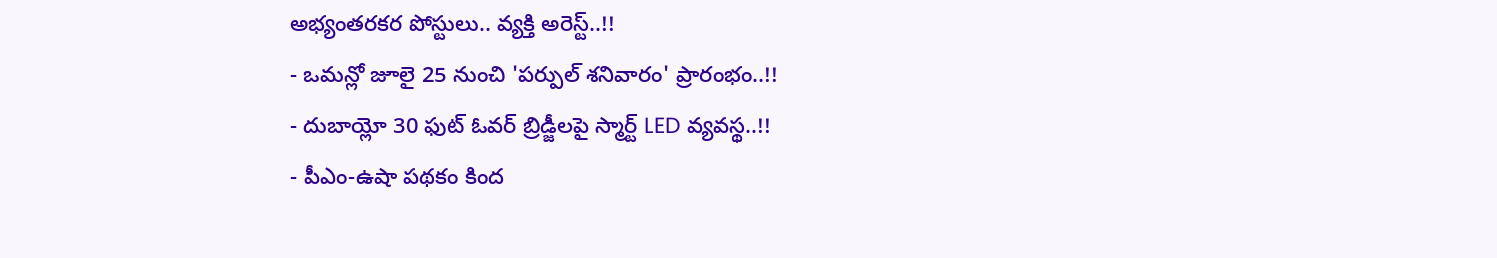అభ్యంతరకర పోస్టులు.. వ్యక్తి అరెస్ట్..!!
- ఒమన్లో జూలై 25 నుంచి 'పర్పుల్ శనివారం' ప్రారంభం..!!
- దుబాయ్లో 30 ఫుట్ ఓవర్ బ్రిడ్జీలపై స్మార్ట్ LED వ్యవస్థ..!!
- పీఎం-ఉషా పథకం కింద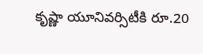కృష్ణా యూనివర్సిటీకి రూ.20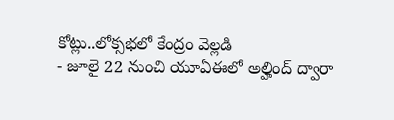కోట్లు..లోక్సభలో కేంద్రం వెల్లడి
- జూలై 22 నుంచి యూఏఈలో అల్హింద్ ద్వారా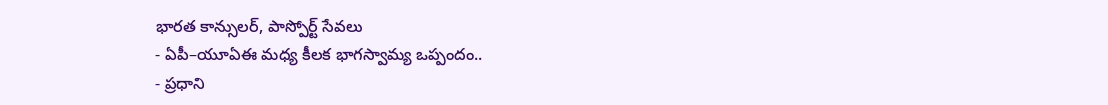భారత కాన్సులర్, పాస్పోర్ట్ సేవలు
- ఏపీ–యూఏఈ మధ్య కీలక భాగస్వామ్య ఒప్పందం..
- ప్రధాని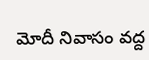మోదీ నివాసం వద్ద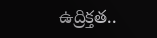ఉద్రిక్తత..